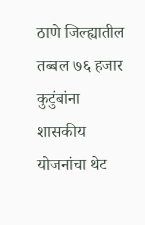ठाणे जिल्ह्यातील तब्बल ७६ हजार कुटुंबांना शासकीय योजनांचा थेट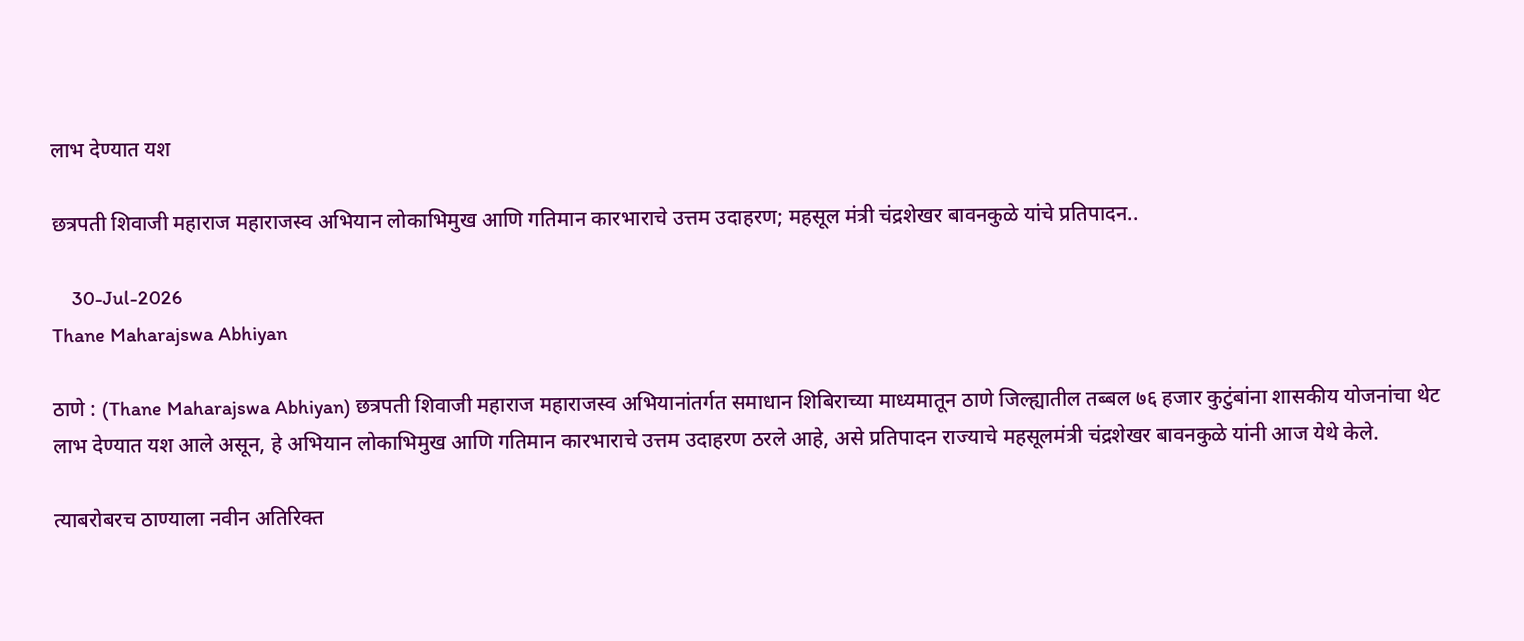लाभ देण्यात यश

छत्रपती शिवाजी महाराज महाराजस्व अभियान लोकाभिमुख आणि गतिमान कारभाराचे उत्तम उदाहरण; महसूल मंत्री चंद्रशेखर बावनकुळे यांचे प्रतिपादन..

    30-Jul-2026
Thane Maharajswa Abhiyan

ठाणे : (Thane Maharajswa Abhiyan) छत्रपती शिवाजी महाराज महाराजस्व अभियानांतर्गत समाधान शिबिराच्या माध्यमातून ठाणे जिल्ह्यातील तब्बल ७६ हजार कुटुंबांना शासकीय योजनांचा थेट लाभ देण्यात यश आले असून, हे अभियान लोकाभिमुख आणि गतिमान कारभाराचे उत्तम उदाहरण ठरले आहे, असे प्रतिपादन राज्याचे महसूलमंत्री चंद्रशेखर बावनकुळे यांनी आज येथे केले.

त्याबरोबरच ठाण्याला नवीन अतिरिक्त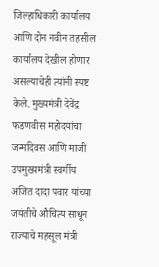जिल्हाधिकारी कार्यालय आणि दोन नवीन तहसील कार्यालय देखील होणार असल्याचेही त्यांनी स्पष्ट केले. मुख्यमंत्री देवेंद्र फडणवीस महोदयांचा जन्मदिवस आणि माजी उपमुख्यमंत्री स्वर्गीय अजित दादा पवार यांच्या जयंतीचे औचित्य साधून राज्याचे महसूल मंत्री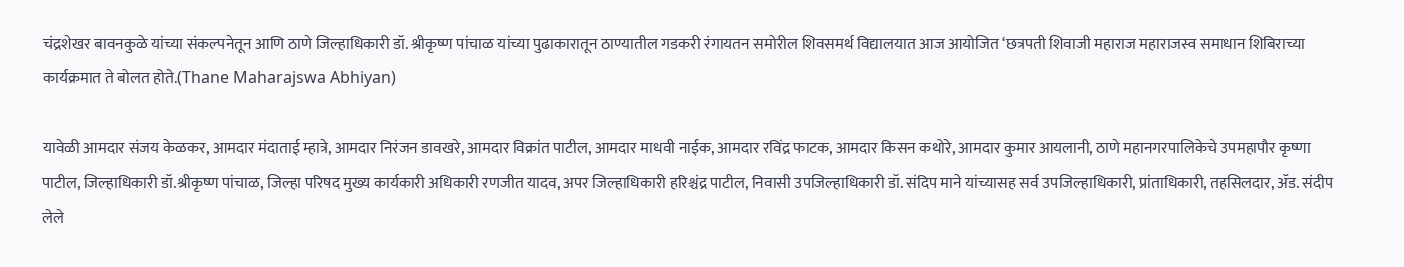चंद्रशेखर बावनकुळे यांच्या संकल्पनेतून आणि ठाणे जिल्हाधिकारी डॉ. श्रीकृष्ण पांचाळ यांच्या पुढाकारातून ठाण्यातील गडकरी रंगायतन समोरील शिवसमर्थ विद्यालयात आज आयोजित ‘छत्रपती शिवाजी महाराज महाराजस्व समाधान शिबिराच्या कार्यक्रमात ते बोलत होते.(Thane Maharajswa Abhiyan)

यावेळी आमदार संजय केळकर, आमदार मंदाताई म्हात्रे, आमदार निरंजन डावखरे, आमदार विक्रांत पाटील, आमदार माधवी नाईक, आमदार रविंद्र फाटक, आमदार किसन कथोरे, आमदार कुमार आयलानी, ठाणे महानगरपालिकेचे उपमहापौर कृष्णा पाटील, जिल्हाधिकारी डॉ.श्रीकृष्ण पांचाळ, जिल्हा परिषद मुख्य कार्यकारी अधिकारी रणजीत यादव, अपर जिल्हाधिकारी हरिश्चंद्र पाटील, निवासी उपजिल्हाधिकारी डॉ. संदिप माने यांच्यासह सर्व उपजिल्हाधिकारी, प्रांताधिकारी, तहसिलदार, ॲड. संदीप लेले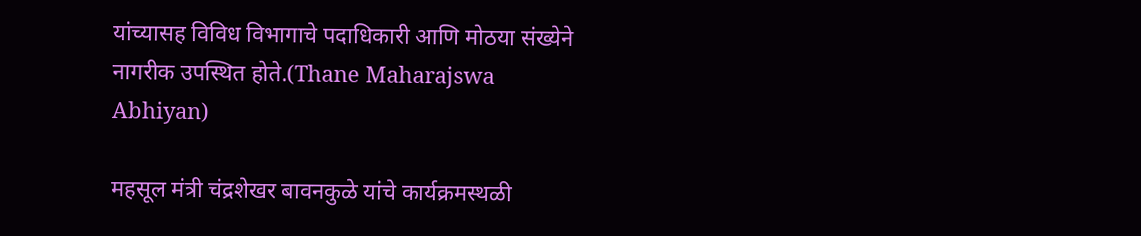यांच्यासह विविध विभागाचे पदाधिकारी आणि मोठया संख्येने नागरीक उपस्थित होते.(Thane Maharajswa Abhiyan)

महसूल मंत्री चंद्रशेखर बावनकुळे यांचे कार्यक्रमस्थळी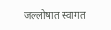जल्लोषात स्वागत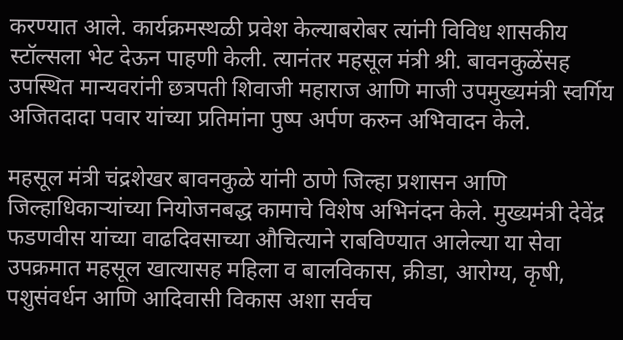करण्यात आले. कार्यक्रमस्थळी प्रवेश केल्याबरोबर त्यांनी विविध शासकीय स्टॉल्सला भेट देऊन पाहणी केली. त्यानंतर महसूल मंत्री श्री. बावनकुळेंसह उपस्थित मान्यवरांनी छत्रपती शिवाजी महाराज आणि माजी उपमुख्यमंत्री स्वर्गिय अजितदादा पवार यांच्या प्रतिमांना पुष्प अर्पण करुन अभिवादन केले.

महसूल मंत्री चंद्रशेखर बावनकुळे यांनी ठाणे जिल्हा प्रशासन आणि जिल्हाधिकाऱ्यांच्या नियोजनबद्ध कामाचे विशेष अभिनंदन केले. मुख्यमंत्री देवेंद्र फडणवीस यांच्या वाढदिवसाच्या औचित्याने राबविण्यात आलेल्या या सेवा उपक्रमात महसूल खात्यासह महिला व बालविकास, क्रीडा, आरोग्य, कृषी, पशुसंवर्धन आणि आदिवासी विकास अशा सर्वच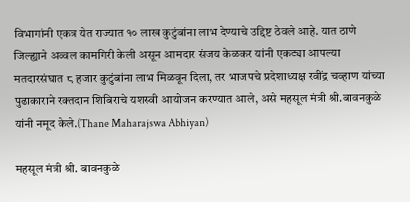विभागांनी एकत्र येत राज्यात १० लाख कुटुंबांना लाभ देण्याचे उद्दिष्ट ठेवले आहे. यात ठाणे जिल्ह्याने अव्वल कामगिरी केली असून आमदार संजय केळकर यांनी एकट्या आपल्या मतदारसंघात ८ हजार कुटुंबांना लाभ मिळवून दिला, तर भाजपचे प्रदेशाध्यक्ष रवींद्र चव्हाण यांच्या पुढाकाराने रक्तदान शिबिराचे यशस्वी आयोजन करण्यात आले, असे महसूल मंत्री श्री.बावनकुळे यांनी नमूद केले.(Thane Maharajswa Abhiyan)

महसूल मंत्री श्री. बावनकुळे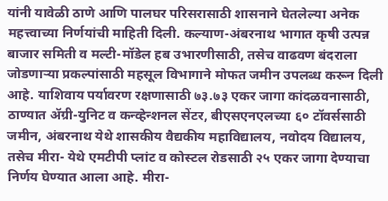यांनी यावेळी ठाणे आणि पालघर परिसरासाठी शासनाने घेतलेल्या अनेक महत्त्वाच्या निर्णयांची माहिती दिली. कल्याण-अंबरनाथ भागात कृषी उत्पन्न बाजार समिती व मल्टी-मॉडेल हब उभारणीसाठी, तसेच वाढवण बंदराला जोडणाऱ्या प्रकल्पांसाठी महसूल विभागाने मोफत जमीन उपलब्ध करून दिली आहे. याशिवाय पर्यावरण रक्षणासाठी ७३.७३ एकर जागा कांदळवनासाठी, ठाण्यात ॲग्री-युनिट व कन्व्हेन्शनल सेंटर, बीएसएनएलच्या ६० टॉवर्ससाठी जमीन, अंबरनाथ येथे शासकीय वैद्यकीय महाविद्यालय, नवोदय विद्यालय, तसेच मीरा- येथे एमटीपी प्लांट व कोस्टल रोडसाठी २५ एकर जागा देण्याचा निर्णय घेण्यात आला आहे. मीरा-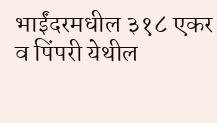भाईंदरमधील ३१८ एकर व पिंपरी येथील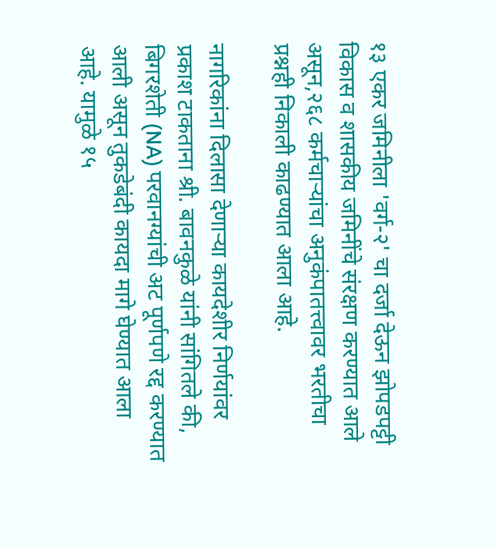१३ एकर जमिनीला 'वर्ग-२' चा दर्जा देऊन झोपडपट्टी विकास व शासकीय जमिनींचे संरक्षण करण्यात आले असून,२६८ कर्मचाऱ्यांचा अनुकंपातत्त्वावर भरतीचा प्रश्नही निकाली काढण्यात आला आहे.

नागरिकांना दिलासा देणाऱ्या कायदेशीर निर्णयांवर प्रकाश टाकताना श्री. बावनकुळे यांनी सांगितले की, बिगरशेती (NA) परवानग्यांची अट पूर्णपणे रद्द करण्यात आली असून तुकडेबंदी कायदा मागे घेण्यात आला आहे. यामुळे १५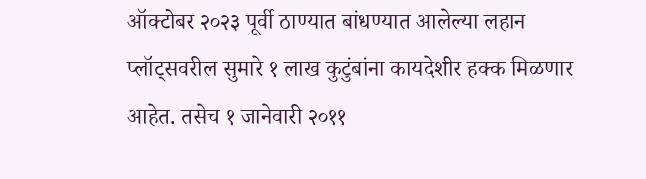ऑक्टोबर २०२३ पूर्वी ठाण्यात बांधण्यात आलेल्या लहान प्लॉट्सवरील सुमारे १ लाख कुटुंबांना कायदेशीर हक्क मिळणार आहेत. तसेच १ जानेवारी २०११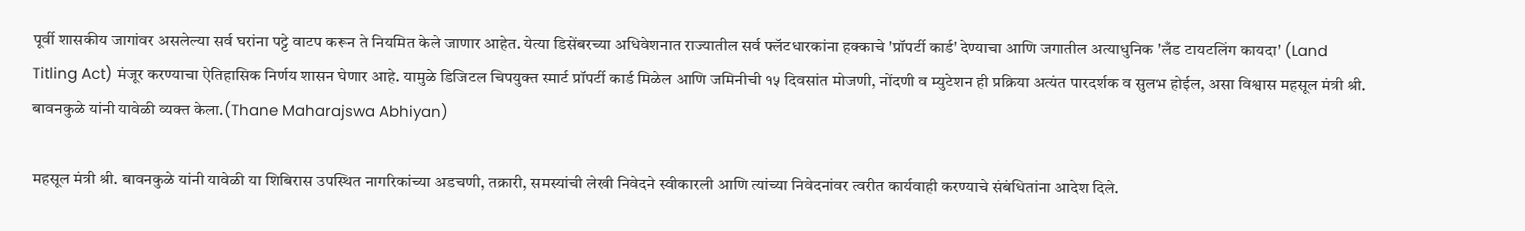पूर्वी शासकीय जागांवर असलेल्या सर्व घरांना पट्टे वाटप करून ते नियमित केले जाणार आहेत. येत्या डिसेंबरच्या अधिवेशनात राज्यातील सर्व फ्लॅटधारकांना हक्काचे 'प्रॉपर्टी कार्ड' देण्याचा आणि जगातील अत्याधुनिक 'लँड टायटलिंग कायदा' (Land Titling Act) मंजूर करण्याचा ऐतिहासिक निर्णय शासन घेणार आहे. यामुळे डिजिटल चिपयुक्त स्मार्ट प्रॉपर्टी कार्ड मिळेल आणि जमिनीची १५ दिवसांत मोजणी, नोंदणी व म्युटेशन ही प्रक्रिया अत्यंत पारदर्शक व सुलभ होईल, असा विश्वास महसूल मंत्री श्री. बावनकुळे यांनी यावेळी व्यक्त केला.(Thane Maharajswa Abhiyan)

महसूल मंत्री श्री. बावनकुळे यांनी यावेळी या शिबिरास उपस्थित नागरिकांच्या अडचणी, तक्रारी, समस्यांची लेखी निवेदने स्वीकारली आणि त्यांच्या निवेदनांवर त्वरीत कार्यवाही करण्याचे संबंधितांना आदेश दिले.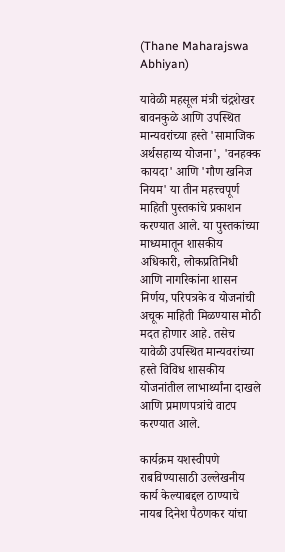(Thane Maharajswa Abhiyan)

यावेळी महसूल मंत्री चंद्रशेखर बावनकुळे आणि उपस्थित मान्यवरांच्या हस्ते 'सामाजिक अर्थसहाय्य योजना', 'वनहक्क कायदा' आणि 'गौण खनिज नियम' या तीन महत्त्वपूर्ण माहिती पुस्तकांचे प्रकाशन करण्यात आले. या पुस्तकांच्या माध्यमातून शासकीय अधिकारी, लोकप्रतिनिधी आणि नागरिकांना शासन निर्णय, परिपत्रके व योजनांची अचूक माहिती मिळण्यास मोठी मदत होणार आहे. तसेच यावेळी उपस्थित मान्यवरांच्या हस्ते विविध शासकीय योजनांतील लाभार्थ्यांना दाखले आणि प्रमाणपत्रांचे वाटप करण्यात आले.

कार्यक्रम यशस्वीपणे राबविण्यासाठी उल्लेखनीय कार्य केल्याबद्दल ठाण्याचे नायब दिनेश पैठणकर यांचा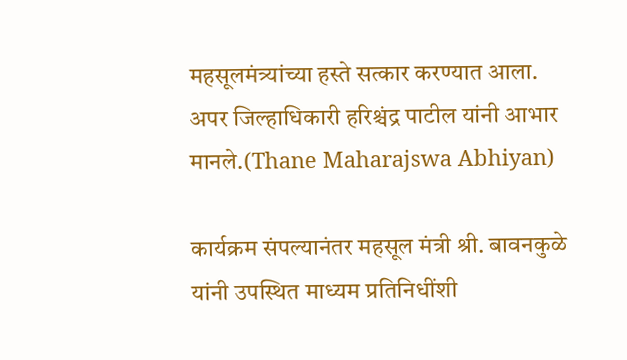महसूलमंत्र्यांच्या हस्ते सत्कार करण्यात आला. अपर जिल्हाधिकारी हरिश्चंद्र पाटील यांनी आभार मानले.(Thane Maharajswa Abhiyan)

कार्यक्रम संपल्यानंतर महसूल मंत्री श्री. बावनकुळे यांनी उपस्थित माध्यम प्रतिनिधींशी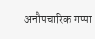अनौपचारिक गप्पा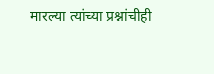मारल्या त्यांच्या प्रश्नांचीही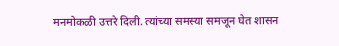मनमोकळी उत्तरे दिली. त्यांच्या समस्या समजून घेत शासन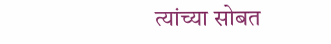त्यांच्या सोबत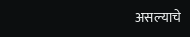असल्याचे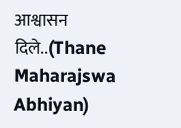आश्वासन दिले..(Thane Maharajswa Abhiyan)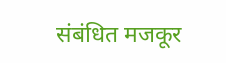संबंधित मजकूर